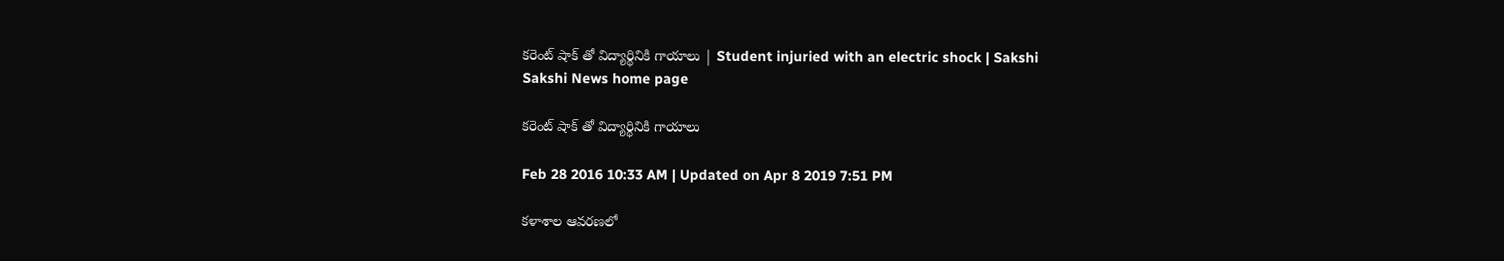కరెంట్ షాక్ తో విద్యార్థినికి గాయాలు | Student injuried with an electric shock | Sakshi
Sakshi News home page

కరెంట్ షాక్ తో విద్యార్థినికి గాయాలు

Feb 28 2016 10:33 AM | Updated on Apr 8 2019 7:51 PM

కళాశాల ఆవరణలో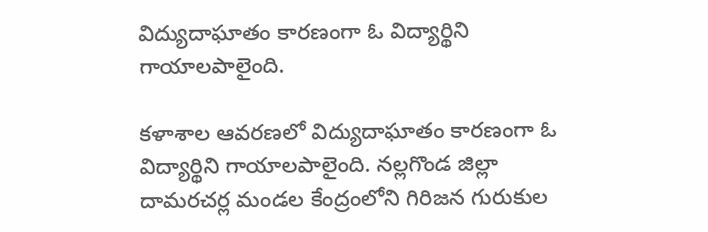విద్యుదాఘాతం కారణంగా ఓ విద్యార్థిని గాయాలపాలైంది.

కళాశాల ఆవరణలో విద్యుదాఘాతం కారణంగా ఓ విద్యార్థిని గాయాలపాలైంది. నల్లగొండ జిల్లా దామరచర్ల మండల కేంద్రంలోని గిరిజన గురుకుల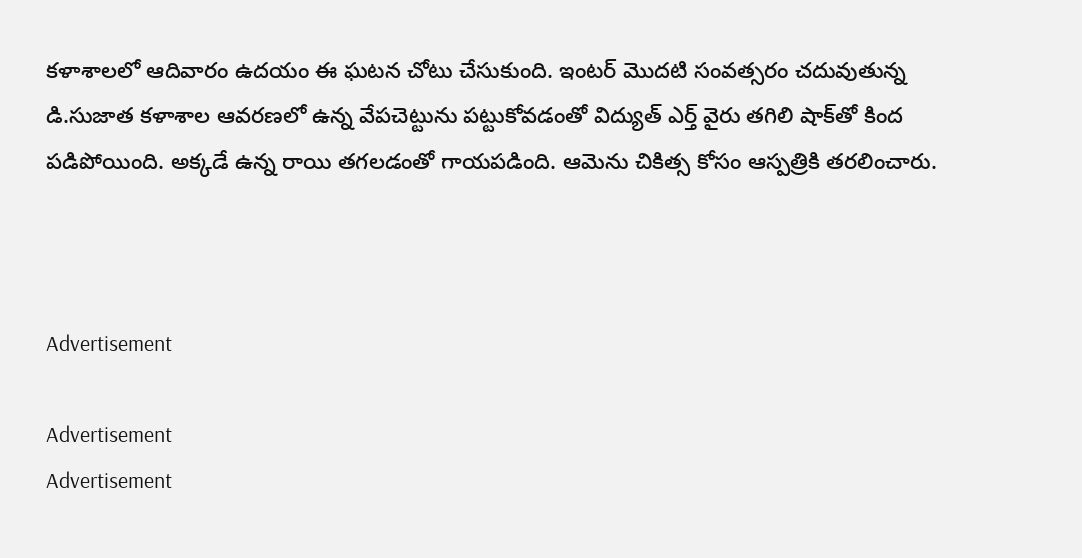కళాశాలలో ఆదివారం ఉదయం ఈ ఘటన చోటు చేసుకుంది. ఇంటర్ మొదటి సంవత్సరం చదువుతున్న డి.సుజాత కళాశాల ఆవరణలో ఉన్న వేపచెట్టును పట్టుకోవడంతో విద్యుత్ ఎర్త్ వైరు తగిలి షాక్‌తో కింద పడిపోయింది. అక్కడే ఉన్న రాయి తగలడంతో గాయపడింది. ఆమెను చికిత్స కోసం ఆస్పత్రికి తరలించారు.



Advertisement

Advertisement
Advertisement